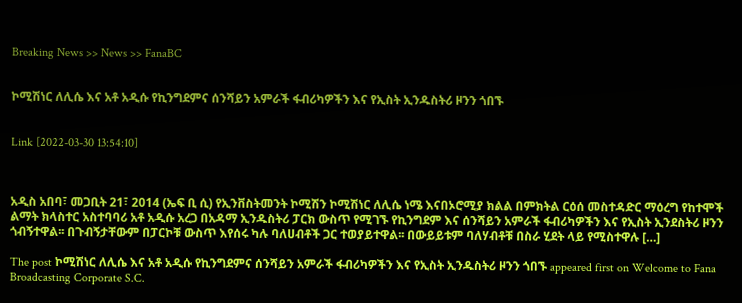Breaking News >> News >> FanaBC


ኮሚሽነር ለሊሴ እና አቶ አዲሱ የኪንግደምና ሰንሻይን አምራች ፋብሪካዎችን እና የኢስት ኢንዱስትሪ ዞንን ጎበኙ


Link [2022-03-30 13:54:10]



አዲስ አበባ፣ መጋቢት 21፣ 2014 (ኤፍ ቢ ሲ) የኢንቨስትመንት ኮሚሽን ኮሚሽነር ለሊሴ ነሜ እናበኦሮሚያ ክልል በምክትል ርዕሰ መስተዳድር ማዕረግ የከተሞች ልማት ክላስተር አስተባባሪ አቶ አዲሱ አረጋ በአዳማ ኢንዱስትሪ ፓርክ ውስጥ የሚገኙ የኪንግደም እና ሰንሻይን አምራች ፋብሪካዎችን እና የኢስት ኢንደስትሪ ዞንን ጎብኝተዋል፡፡ በጉብኝታቸውም በፓርኮቹ ውስጥ እየሰሩ ካሉ ባለሀብቶች ጋር ተወያይተዋል፡፡ በውይይቱም ባለሃብቶቹ በስራ ሂደት ላይ የሚስተዋሉ […]

The post ኮሚሽነር ለሊሴ እና አቶ አዲሱ የኪንግደምና ሰንሻይን አምራች ፋብሪካዎችን እና የኢስት ኢንዱስትሪ ዞንን ጎበኙ appeared first on Welcome to Fana Broadcasting Corporate S.C.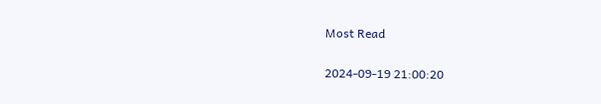Most Read

2024-09-19 21:00:20